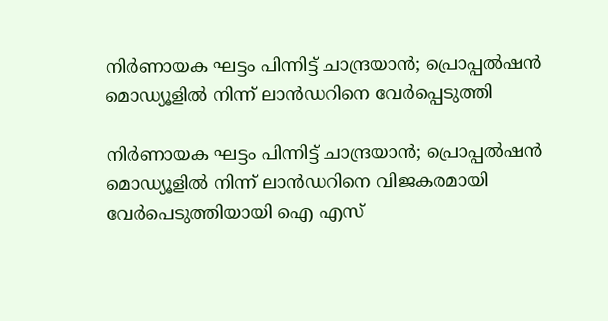നിര്‍ണായക ഘട്ടം പിന്നിട്ട് ചാന്ദ്രയാന്‍; പ്രൊപ്പല്‍ഷന്‍ മൊഡ്യൂളില്‍ നിന്ന് ലാന്‍ഡറിനെ വേര്‍പ്പെടുത്തി

നിര്‍ണായക ഘട്ടം പിന്നിട്ട് ചാന്ദ്രയാന്‍; പ്രൊപ്പല്‍ഷന്‍ മൊഡ്യൂളില്‍ നിന്ന് ലാന്‍ഡറിനെ വിജകരമായി വേര്‍പെടുത്തിയായി ഐ എസ്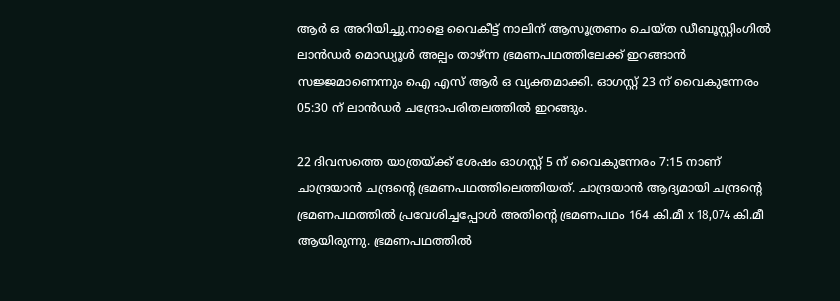ആര്‍ ഒ അറിയിച്ചു.നാളെ വൈകീട്ട് നാലിന് ആസൂത്രണം ചെയ്ത ഡീബൂസ്റ്റിംഗില്‍ ലാൻഡര്‍ മൊഡ്യൂള്‍ അല്പം താഴ്ന്ന ഭ്രമണപഥത്തിലേക്ക് ഇറങ്ങാൻ സജ്ജമാണെന്നും ഐ എസ് ആര്‍ ഒ വ്യക്തമാക്കി. ഓഗസ്റ്റ് 23 ന് വൈകുന്നേരം 05:30 ന് ലാൻഡര്‍ ചന്ദ്രോപരിതലത്തില്‍ ഇറങ്ങും.

22 ദിവസത്തെ യാത്രയ്‌ക്ക് ശേഷം ഓഗസ്റ്റ് 5 ന് വൈകുന്നേരം 7:15 നാണ് ചാന്ദ്രയാൻ ചന്ദ്രന്റെ ഭ്രമണപഥത്തിലെത്തിയത്. ചാന്ദ്രയാൻ ആദ്യമായി ചന്ദ്രന്റെ ഭ്രമണപഥത്തില്‍ പ്രവേശിച്ചപ്പോള്‍ അതിന്റെ ഭ്രമണപഥം 164 കി.മീ x 18,074 കി.മീ ആയിരുന്നു. ഭ്രമണപഥത്തില്‍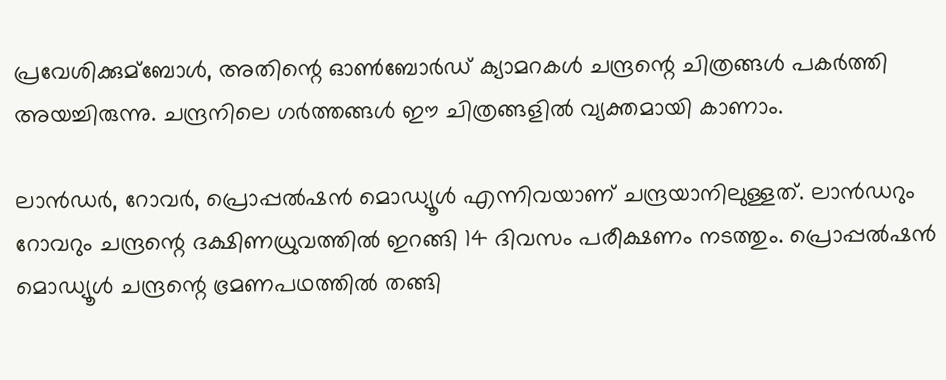പ്രവേശിക്കുമ്ബോള്‍, അതിന്റെ ഓണ്‍ബോര്‍ഡ് ക്യാമറകള്‍ ചന്ദ്രന്റെ ചിത്രങ്ങള്‍ പകര്‍ത്തി അയച്ചിരുന്നു. ചന്ദ്രനിലെ ഗര്‍ത്തങ്ങള്‍ ഈ ചിത്രങ്ങളില്‍ വ്യക്തമായി കാണാം.

ലാൻഡര്‍, റോവര്‍, പ്രൊപ്പല്‍ഷൻ മൊഡ്യൂള്‍ എന്നിവയാണ് ചന്ദ്രയാനിലുള്ളത്. ലാൻഡറും റോവറും ചന്ദ്രന്റെ ദക്ഷിണധ്രുവത്തില്‍ ഇറങ്ങി 14 ദിവസം പരീക്ഷണം നടത്തും. പ്രൊപ്പല്‍ഷൻ മൊഡ്യൂള്‍ ചന്ദ്രന്റെ ഭ്രമണപഥത്തില്‍ തങ്ങി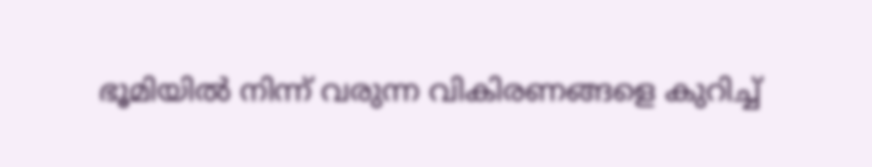ഭൂമിയില്‍ നിന്ന് വരുന്ന വികിരണങ്ങളെ കുറിച്ച്‌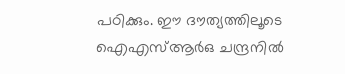പഠിക്കും. ഈ ദൗത്യത്തിലൂടെ ഐഎസ്‌ആര്‍ഒ ചന്ദ്രനില്‍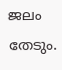ജലം തേടും.